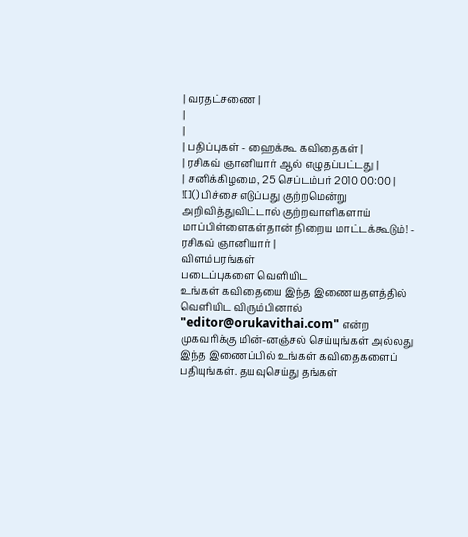| வரதட்சணை |
|
|
| பதிப்புகள் - ஹைக்கூ கவிதைகள் |
| ரசிகவ் ஞானியார் ஆல் எழுதப்பட்டது |
| சனிக்கிழமை, 25 செப்டம்பர் 2010 00:00 |
![]() பிச்சை எடுப்பது குற்றமென்று அறிவித்துவிட்டால் குற்றவாளிகளாய் மாப்பிள்ளைகள்தான் நிறைய மாட்டக்கூடும்! - ரசிகவ் ஞானியார் |
விளம்பரங்கள்
படைப்புகளை வெளியிட
உங்கள் கவிதையை இந்த இணையதளத்தில் வெளியிட விரும்பினால் "editor@orukavithai.com" என்ற முகவரிக்கு மின்-னஞ்சல் செய்யுங்கள் அல்லது இந்த இணைப்பில் உங்கள் கவிதைகளைப் பதியுங்கள். தயவுசெய்து தங்கள்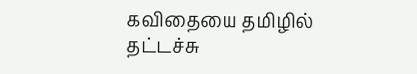கவிதையை தமிழில் தட்டச்சு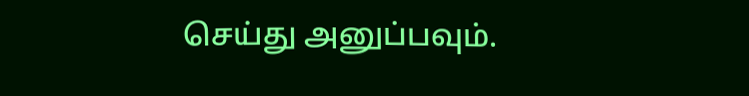செய்து அனுப்பவும்.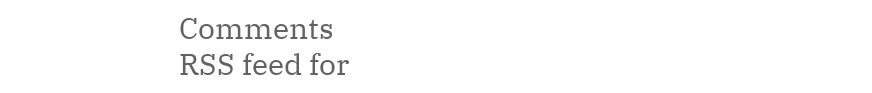Comments
RSS feed for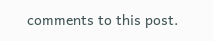comments to this post.